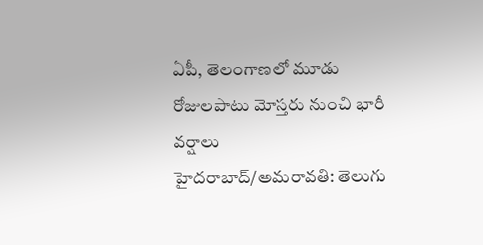ఏపీ, తెలంగాణలో మూడు రోజులపాటు మోస్తరు నుంచి భారీ వర్షాలు
హైదరాబాద్/అమరావతి: తెలుగు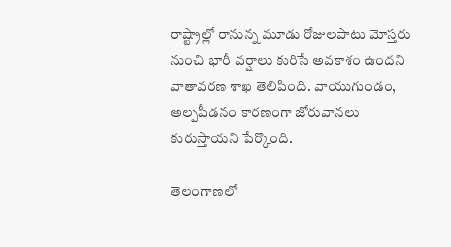రాష్ట్రాల్లో రానున్న మూడు రోజులపాటు మోస్తరు నుంచి భారీ వర్షాలు కురిసే అవకాశం ఉందని వాతావరణ శాఖ తెలిపింది. వాయుగుండం, అల్పపీడనం కారణంగా జోరువానలు కురుస్తాయని పేర్కొంది.

తెలంగాణలో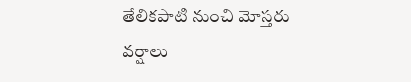తేలికపాటి నుంచి మోస్తరు వర్షాలు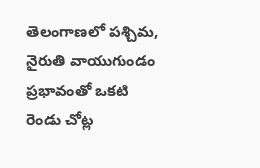తెలంగాణలో పశ్చిమ, నైరుతి వాయుగుండం ప్రభావంతో ఒకటి రెండు చోట్ల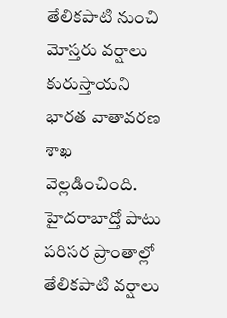తేలికపాటి నుంచి మోస్తరు వర్షాలు కురుస్తాయని భారత వాతావరణ శాఖ వెల్లడించింది. హైదరాబాద్తో పాటు పరిసర ప్రాంతాల్లో తేలికపాటి వర్షాలు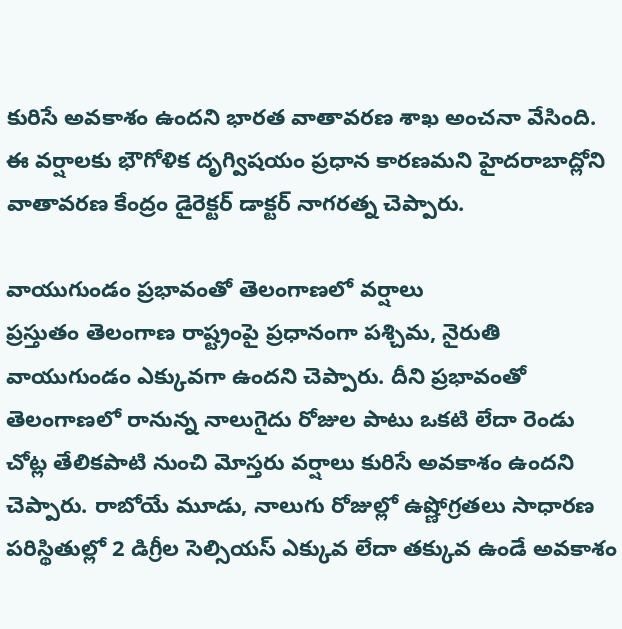కురిసే అవకాశం ఉందని భారత వాతావరణ శాఖ అంచనా వేసింది. ఈ వర్షాలకు భౌగోళిక దృగ్విషయం ప్రధాన కారణమని హైదరాబాద్లోని వాతావరణ కేంద్రం డైరెక్టర్ డాక్టర్ నాగరత్న చెప్పారు.

వాయుగుండం ప్రభావంతో తెలంగాణలో వర్షాలు
ప్రస్తుతం తెలంగాణ రాష్ట్రంపై ప్రధానంగా పశ్చిమ, నైరుతి వాయుగుండం ఎక్కువగా ఉందని చెప్పారు. దీని ప్రభావంతో తెలంగాణలో రానున్న నాలుగైదు రోజుల పాటు ఒకటి లేదా రెండు చోట్ల తేలికపాటి నుంచి మోస్తరు వర్షాలు కురిసే అవకాశం ఉందని చెప్పారు. రాబోయే మూడు, నాలుగు రోజుల్లో ఉష్ణోగ్రతలు సాధారణ పరిస్థితుల్లో 2 డిగ్రీల సెల్సియస్ ఎక్కువ లేదా తక్కువ ఉండే అవకాశం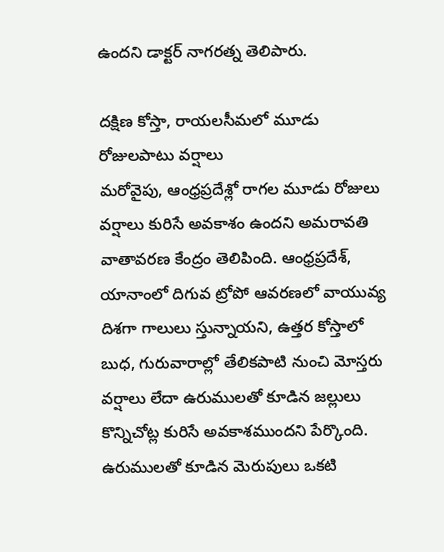ఉందని డాక్టర్ నాగరత్న తెలిపారు.

దక్షిణ కోస్తా, రాయలసీమలో మూడు రోజులపాటు వర్షాలు
మరోవైపు, ఆంధ్రప్రదేశ్లో రాగల మూడు రోజులు వర్షాలు కురిసే అవకాశం ఉందని అమరావతి వాతావరణ కేంద్రం తెలిపింది. ఆంధ్రప్రదేశ్, యానాంలో దిగువ ట్రోపో ఆవరణలో వాయువ్య దిశగా గాలులు స్తున్నాయని, ఉత్తర కోస్తాలో బుధ, గురువారాల్లో తేలికపాటి నుంచి మోస్తరు వర్షాలు లేదా ఉరుములతో కూడిన జల్లులు కొన్నిచోట్ల కురిసే అవకాశముందని పేర్కొంది. ఉరుములతో కూడిన మెరుపులు ఒకటి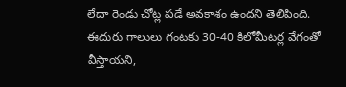లేదా రెండు చోట్ల పడే అవకాశం ఉందని తెలిపింది. ఈదురు గాలులు గంటకు 30-40 కిలోమీటర్ల వేగంతో వీస్తాయని,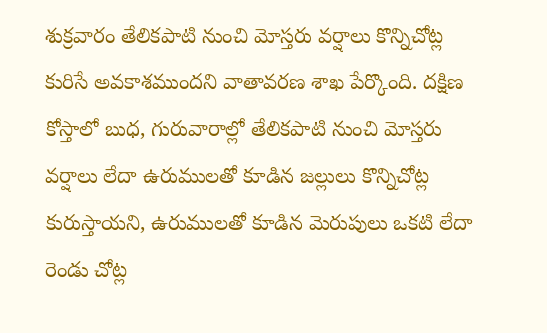శుక్రవారం తేలికపాటి నుంచి మోస్తరు వర్షాలు కొన్నిచోట్ల కురిసే అవకాశముందని వాతావరణ శాఖ పేర్కొంది. దక్షిణ కోస్తాలో బుధ, గురువారాల్లో తేలికపాటి నుంచి మోస్తరు వర్షాలు లేదా ఉరుములతో కూడిన జల్లులు కొన్నిచోట్ల కురుస్తాయని, ఉరుములతో కూడిన మెరుపులు ఒకటి లేదా రెండు చోట్ల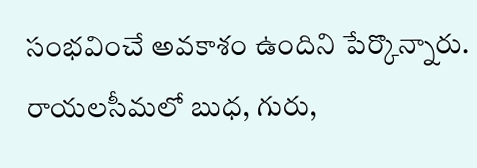సంభవించే అవకాశం ఉందిని పేర్కొన్నారు. రాయలసీమలో బుధ, గురు,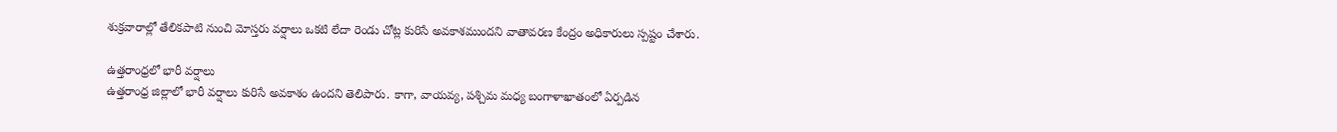శుక్రవారాల్లో తేలికపాటి నుంచి మోస్తరు వర్షాలు ఒకటి లేదా రెండు చోట్ల కురిసే అవకాశముందని వాతావరణ కేంద్రం అధికారులు స్పష్టం చేశారు.

ఉత్తరాంధ్రలో భారీ వర్షాలు
ఉత్తరాంధ్ర జిల్లాలో భారీ వర్షాలు కురిసే అవకాశం ఉందని తెలిపారు. కాగా, వాయవ్య, పశ్చిమ మధ్య బంగాళాఖాతంలో ఏర్పడిన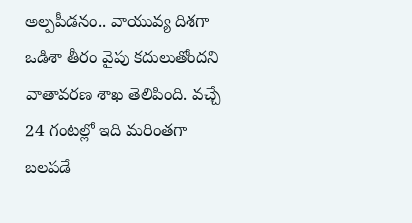అల్పపీడనం.. వాయువ్య దిశగా ఒడిశా తీరం వైపు కదులుతోందని వాతావరణ శాఖ తెలిపింది. వచ్చే 24 గంటల్లో ఇది మరింతగా బలపడే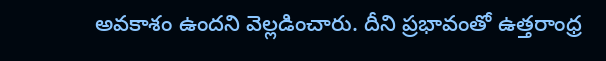అవకాశం ఉందని వెల్లడించారు. దీని ప్రభావంతో ఉత్తరాంధ్ర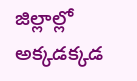జిల్లాల్లో అక్కడక్కడ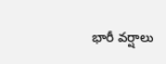భారీ వర్షాలు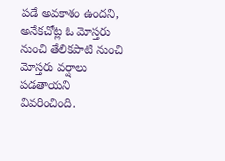పడే అవకాశం ఉందని, అనేకచోట్ల ఓ మోస్తరు నుంచి తేలికపాటి నుంచి మోస్తరు వర్షాలు పడతాయని వివరించింది.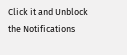Click it and Unblock the Notifications